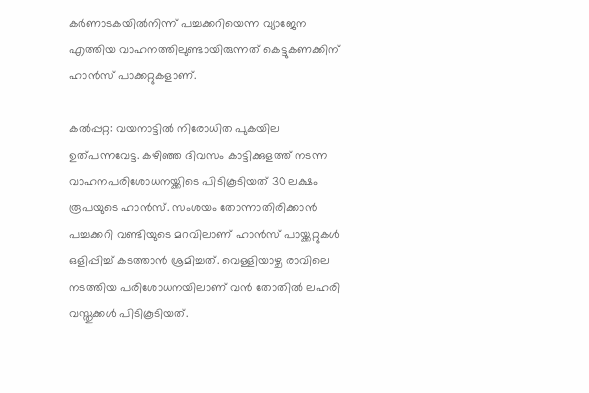കർണാടകയിൽനിന്ന് പച്ചക്കറിയെന്ന വ്യാജേന എത്തിയ വാഹനത്തിലുണ്ടായിരുന്നത് കെട്ടുകണക്കിന് ഹാൻസ് പാക്കറ്റുകളാണ്.

കൽപ്പറ്റ: വയനാട്ടിൽ നിരോധിത പുകയില ഉത്പന്നവേട്ട. കഴിഞ്ഞ ദിവസം കാട്ടിക്കുളത്ത് നടന്ന വാഹനപരിശോധനയ്ക്കിടെ പിടികൂടിയത് 30 ലക്ഷം രൂപയുടെ ഹാൻസ്. സംശയം തോന്നാതിരിക്കാൻ പച്ചക്കറി വണ്ടിയുടെ മറവിലാണ് ഹാൻസ് പായ്ക്കറ്റുകള്‍ ഒളിപ്പിച്ച് കടത്താൻ ശ്രമിച്ചത്. വെള്ളിയാഴ്ച രാവിലെ നടത്തിയ പരിശോധനയിലാണ് വൻ തോതിൽ ലഹരി വസ്തുക്കൾ പിടികൂടിയത്.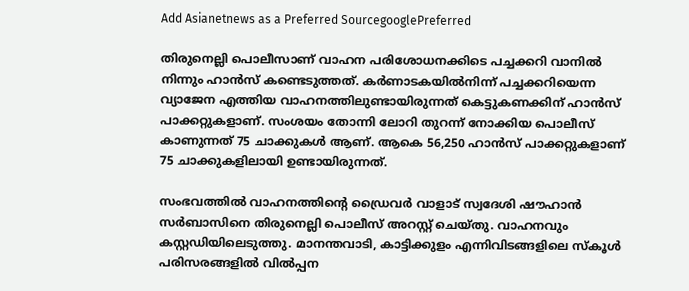Add Asianetnews as a Preferred SourcegooglePreferred

തിരുനെല്ലി പൊലീസാണ് വാഹന പരിശോധനക്കിടെ പച്ചക്കറി വാനിൽ നിന്നും ഹാൻസ് കണ്ടെടുത്തത്. കർണാടകയിൽനിന്ന് പച്ചക്കറിയെന്ന വ്യാജേന എത്തിയ വാഹനത്തിലുണ്ടായിരുന്നത് കെട്ടുകണക്കിന് ഹാൻസ് പാക്കറ്റുകളാണ്. സംശയം തോന്നി ലോറി തുറന്ന് നോക്കിയ പൊലീസ് കാണുന്നത് 75 ചാക്കുകൾ ആണ്. ആകെ 56,250 ഹാൻസ് പാക്കറ്റുകളാണ് 75 ചാക്കുകളിലായി ഉണ്ടായിരുന്നത്.

സംഭവത്തിൽ വാഹനത്തിന്‍റെ ഡ്രൈവര്‍ വാളാട് സ്വദേശി ഷൗഹാൻ സർബാസിനെ തിരുനെല്ലി പൊലീസ് അറസ്റ്റ് ചെയ്തു. വാഹനവും കസ്റ്റഡിയിലെടുത്തു. മാനന്തവാടി, കാട്ടിക്കുളം എന്നിവിടങ്ങളിലെ സ്കൂൾ പരിസരങ്ങളിൽ വിൽപ്പന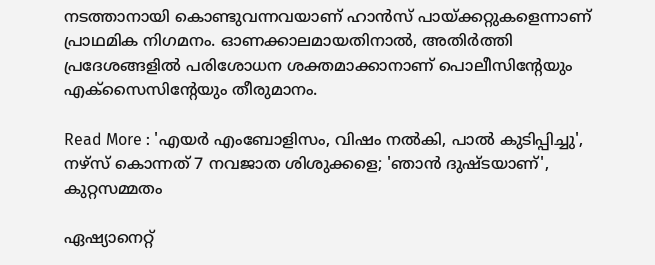നടത്താനായി കൊണ്ടുവന്നവയാണ് ഹാൻസ് പായ്ക്കറ്റുകളെന്നാണ് പ്രാഥമിക നിഗമനം. ഓണക്കാലമായതിനാൽ, അതിർത്തി പ്രദേശങ്ങളിൽ പരിശോധന ശക്തമാക്കാനാണ് പൊലീസിന്‍റേയും എക്സൈസിന്‍റേയും തീരുമാനം.

Read More : 'എയർ എംബോളിസം, വിഷം നൽകി, പാൽ കുടിപ്പിച്ചു', നഴ്സ് കൊന്നത് 7 നവജാത ശിശുക്കളെ; 'ഞാൻ ദുഷ്ടയാണ്', കുറ്റസമ്മതം

ഏഷ്യാനെറ്റ്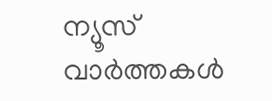ന്യൂസ് വാർത്തകള്‍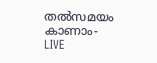തൽസമയം കാണാം- LIVE